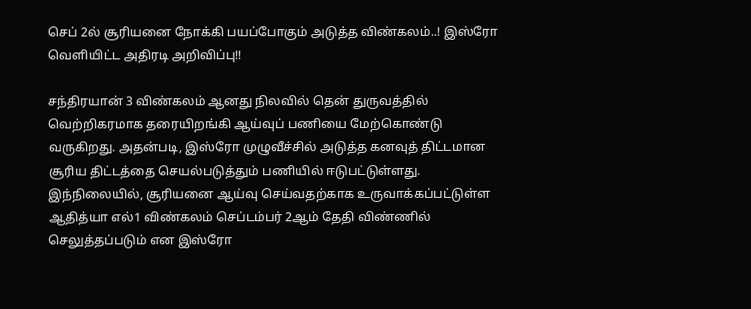செப் 2ல் சூரியனை நோக்கி பயப்போகும் அடுத்த விண்கலம்..! இஸ்ரோ வெளியிட்ட அதிரடி அறிவிப்பு!!

சந்திரயான் 3 விண்கலம் ஆனது நிலவில் தென் துருவத்தில் வெற்றிகரமாக தரையிறங்கி ஆய்வுப் பணியை மேற்கொண்டு வருகிறது. அதன்படி, இஸ்ரோ முழுவீச்சில் அடுத்த கனவுத் திட்டமான சூரிய திட்டத்தை செயல்படுத்தும் பணியில் ஈடுபட்டுள்ளது. இந்நிலையில், சூரியனை ஆய்வு செய்வதற்காக உருவாக்கப்பட்டுள்ள ஆதித்யா எல்1 விண்கலம் செப்டம்பர் 2ஆம் தேதி விண்ணில் செலுத்தப்படும் என இஸ்ரோ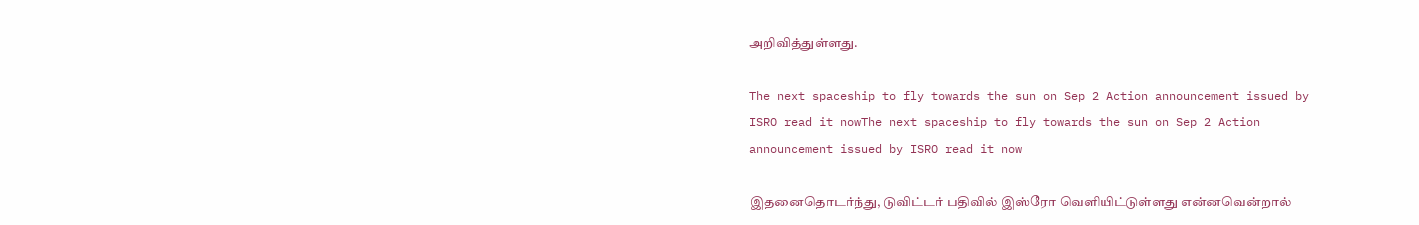அறிவித்துள்ளது.

The next spaceship to fly towards the sun on Sep 2 Action announcement issued by ISRO read it nowThe next spaceship to fly towards the sun on Sep 2 Action announcement issued by ISRO read it now

இதனைதொடர்ந்து, டுவிட்டர் பதிவில் இஸ்ரோ வெளியிட்டுள்ளது என்னவென்றால்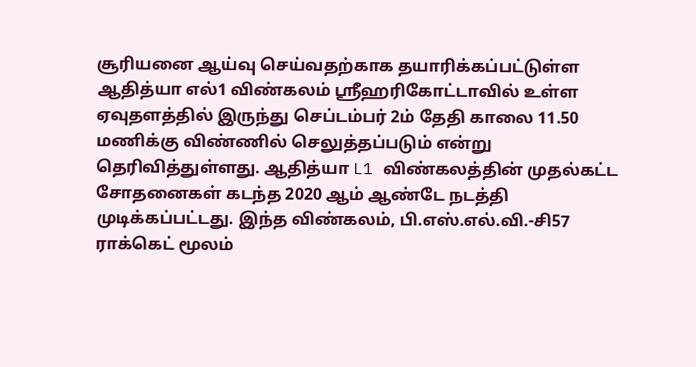சூரியனை ஆய்வு செய்வதற்காக தயாரிக்கப்பட்டுள்ள ஆதித்யா எல்1 விண்கலம் ஸ்ரீஹரிகோட்டாவில் உள்ள ஏவுதளத்தில் இருந்து செப்டம்பர் 2ம் தேதி காலை 11.50 மணிக்கு விண்ணில் செலுத்தப்படும் என்று தெரிவித்துள்ளது. ஆதித்யா L1 விண்கலத்தின் முதல்கட்ட சோதனைகள் கடந்த 2020 ஆம் ஆண்டே நடத்தி முடிக்கப்பட்டது. இந்த விண்கலம், பி.எஸ்.எல்.வி.-சி57 ராக்கெட் மூலம்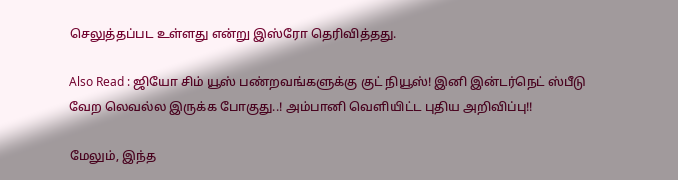செலுத்தப்பட உள்ளது என்று இஸ்ரோ தெரிவித்தது.

Also Read : ஜியோ சிம் யூஸ் பண்றவங்களுக்கு குட் நியூஸ்! இனி இன்டர்நெட் ஸ்பீடு வேற லெவல்ல இருக்க போகுது..! அம்பானி வெளியிட்ட புதிய அறிவிப்பு!!

மேலும், இந்த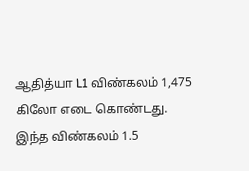ஆதித்யா L1 விண்கலம் 1,475 கிலோ எடை கொண்டது. இந்த விண்கலம் 1.5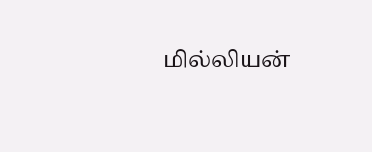மில்லியன்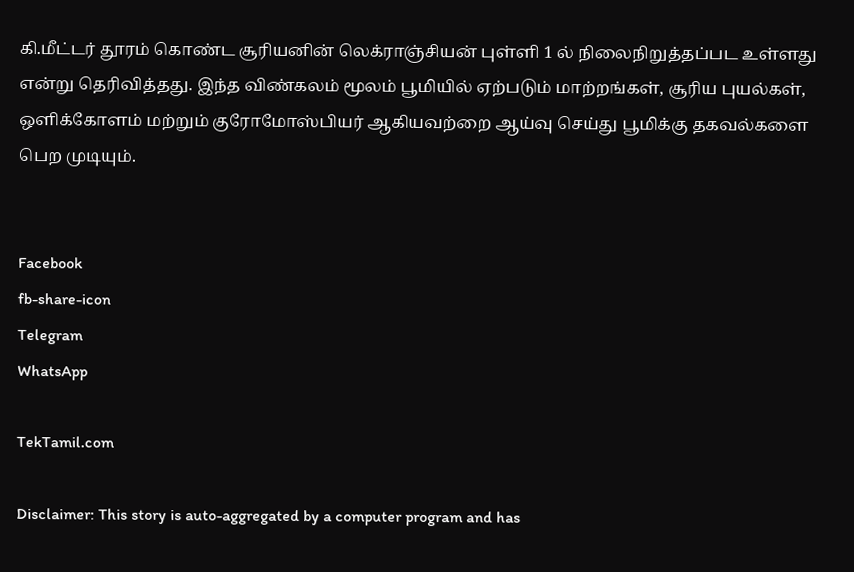கி.மீட்டர் தூரம் கொண்ட சூரியனின் லெக்ராஞ்சியன் புள்ளி 1 ல் நிலைநிறுத்தப்பட உள்ளது என்று தெரிவித்தது. இந்த விண்கலம் மூலம் பூமியில் ஏற்படும் மாற்றங்கள், சூரிய புயல்கள், ஒளிக்கோளம் மற்றும் குரோமோஸ்பியர் ஆகியவற்றை ஆய்வு செய்து பூமிக்கு தகவல்களை பெற முடியும்.


Facebook
fb-share-icon
Telegram
WhatsApp

TekTamil.com

Disclaimer: This story is auto-aggregated by a computer program and has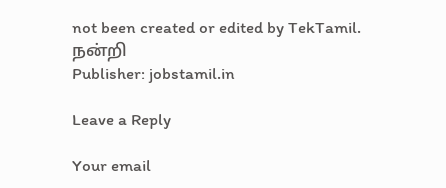not been created or edited by TekTamil.
நன்றி
Publisher: jobstamil.in

Leave a Reply

Your email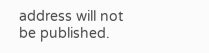address will not be published.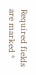Required fields are marked *